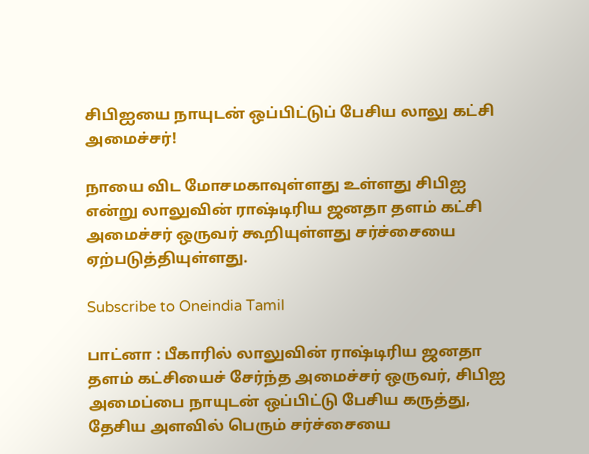சிபிஐயை நாயுடன் ஒப்பிட்டுப் பேசிய லாலு கட்சி அமைச்சர்!

நாயை விட மோசமகாவுள்ளது உள்ளது சிபிஐ என்று லாலுவின் ராஷ்டிரிய ஜனதா தளம் கட்சி அமைச்சர் ஒருவர் கூறியுள்ளது சர்ச்சையை ஏற்படுத்தியுள்ளது.

Subscribe to Oneindia Tamil

பாட்னா : பீகாரில் லாலுவின் ராஷ்டிரிய ஜனதா தளம் கட்சியைச் சேர்ந்த அமைச்சர் ஒருவர், சிபிஐ அமைப்பை நாயுடன் ஒப்பிட்டு பேசிய கருத்து, தேசிய அளவில் பெரும் சர்ச்சையை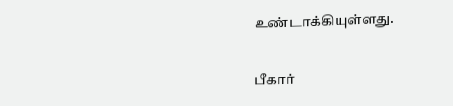உண்டாக்கியுள்ளது.

பீகார்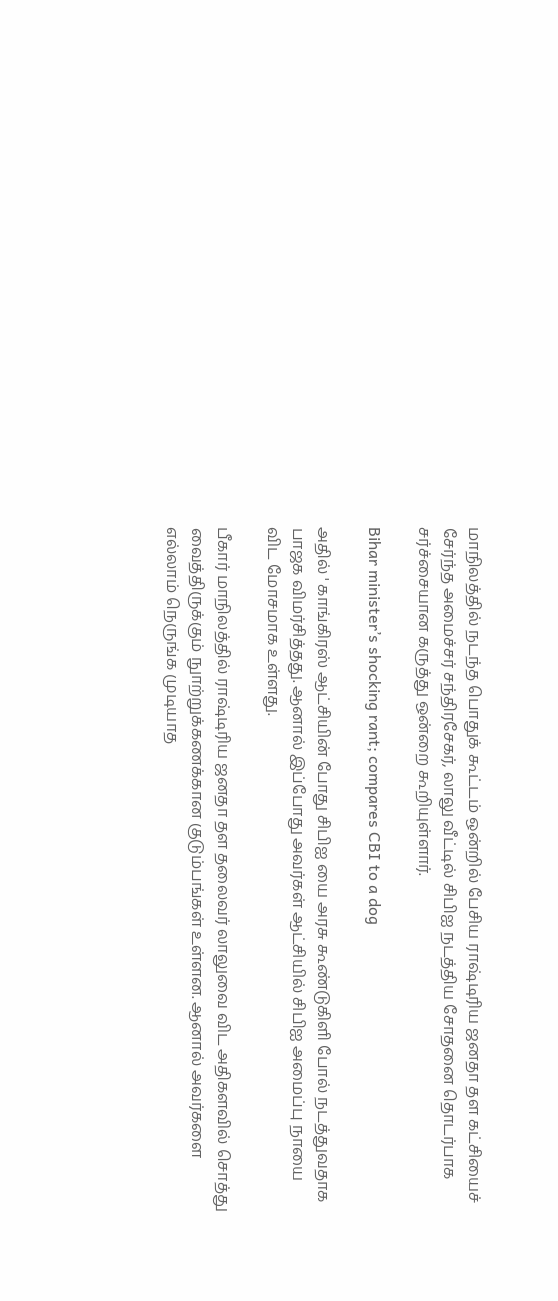மாநிலத்தில் நடந்த பொதுக் கூட்டம் ஒன்றில் பேசிய ராஷ்டிரிய ஜனதா தள கட்சியைச் சேர்ந்த அமைச்சர் சந்திரசேகர், லாலு வீட்டில் சிபிஐ நடத்திய சோதனை தொடர்பாக சர்ச்சையான கருத்து ஒன்றை கூறியுள்ளார்.

Bihar minister’s shocking rant; compares CBI to a dog

அதில் ' காங்கிரஸ் ஆட்சியின் போது சிபிஐ யை அரசு கூண்டுகிளி போல் நடத்துவதாக பாஜக விமர்சித்தது. ஆனால் இப்போது அவர்கள் ஆட்சியில் சிபிஐ அமைப்பு நாயை விட மோசமாக உள்ளது.

பீகார் மாநிலத்தில் ராஷ்டிரிய ஜனதா தள தலைவர் லாலுவை விட அதிகளவில் சொத்து வைத்திருக்கும் நுாற்றுக்கணக்கான குடும்பங்கள் உள்ளன. ஆனால் அவர்களை எல்லாம் நெருங்க முடியாத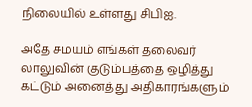நிலையில் உள்ளது சிபிஐ.

அதே சமயம் எங்கள் தலைவர் லாலுவின் குடும்பத்தை ஒழித்து கட்டும் அனைத்து அதிகாரங்களும்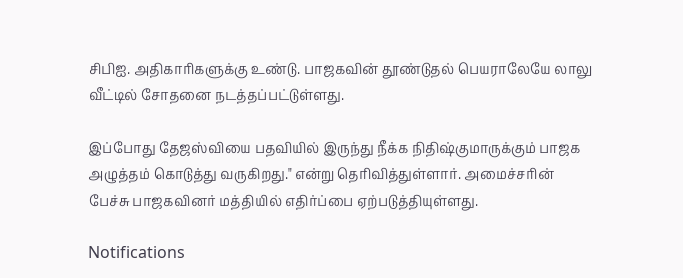சிபிஐ. அதிகாரிகளுக்கு உண்டு. பாஜகவின் தூண்டுதல் பெயராலேயே லாலு வீட்டில் சோதனை நடத்தப்பட்டுள்ளது.

இப்போது தேஜஸ்வியை பதவியில் இருந்து நீக்க நிதிஷ்குமாருக்கும் பாஜக அழுத்தம் கொடுத்து வருகிறது." என்று தெரிவித்துள்ளார். அமைச்சரின் பேச்சு பாஜகவினர் மத்தியில் எதிர்ப்பை ஏற்படுத்தியுள்ளது.

Notifications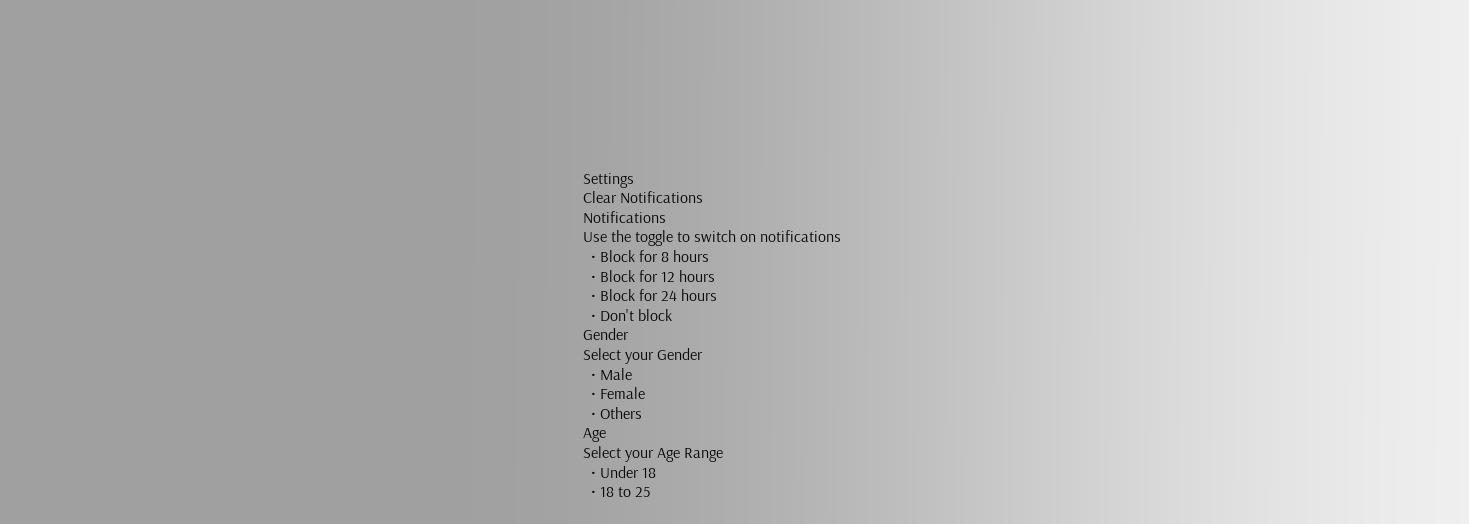Settings
Clear Notifications
Notifications
Use the toggle to switch on notifications
  • Block for 8 hours
  • Block for 12 hours
  • Block for 24 hours
  • Don't block
Gender
Select your Gender
  • Male
  • Female
  • Others
Age
Select your Age Range
  • Under 18
  • 18 to 25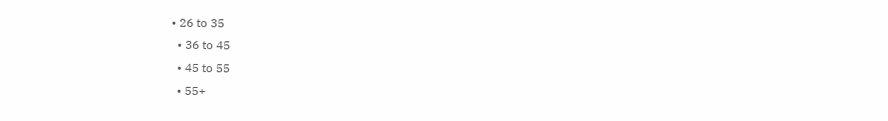• 26 to 35
  • 36 to 45
  • 45 to 55
  • 55+